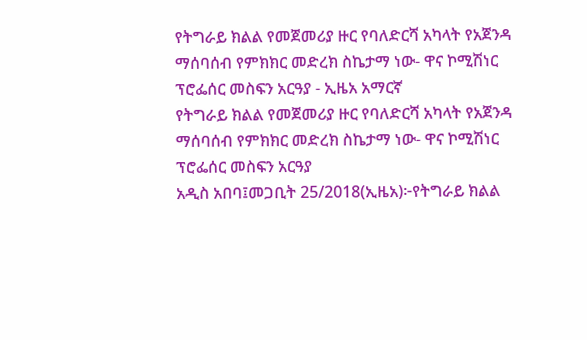የትግራይ ክልል የመጀመሪያ ዙር የባለድርሻ አካላት የአጀንዳ ማሰባሰብ የምክክር መድረክ ስኬታማ ነው- ዋና ኮሚሽነር ፕሮፌሰር መስፍን አርዓያ - ኢዜአ አማርኛ
የትግራይ ክልል የመጀመሪያ ዙር የባለድርሻ አካላት የአጀንዳ ማሰባሰብ የምክክር መድረክ ስኬታማ ነው- ዋና ኮሚሽነር ፕሮፌሰር መስፍን አርዓያ
አዲስ አበባ፤መጋቢት 25/2018(ኢዜአ)፦የትግራይ ክልል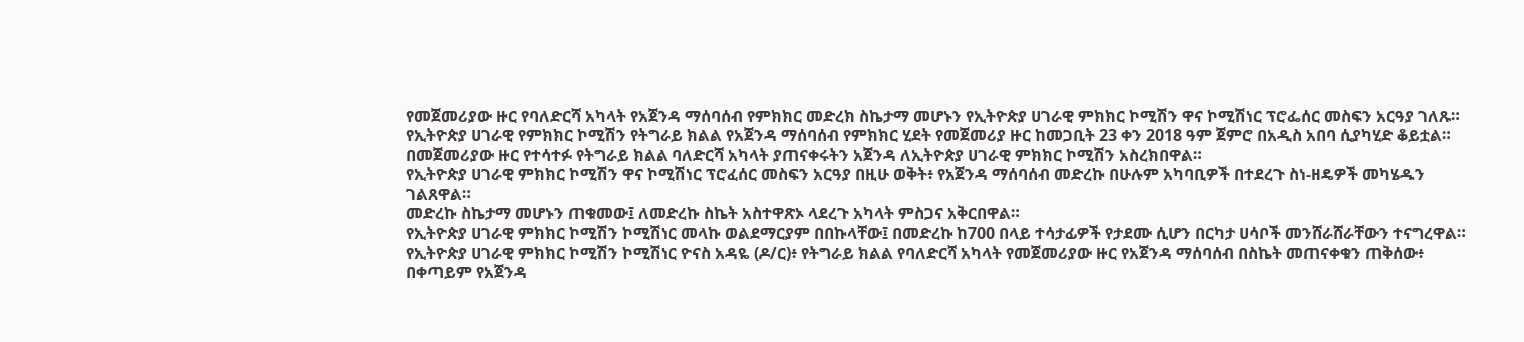የመጀመሪያው ዙር የባለድርሻ አካላት የአጀንዳ ማሰባሰብ የምክክር መድረክ ስኬታማ መሆኑን የኢትዮጵያ ሀገራዊ ምክክር ኮሚሽን ዋና ኮሚሽነር ፕሮፌሰር መስፍን አርዓያ ገለጹ።
የኢትዮጵያ ሀገራዊ የምክክር ኮሚሽን የትግራይ ክልል የአጀንዳ ማሰባሰብ የምክክር ሂደት የመጀመሪያ ዙር ከመጋቢት 23 ቀን 2018 ዓም ጀምሮ በአዲስ አበባ ሲያካሂድ ቆይቷል።
በመጀመሪያው ዙር የተሳተፉ የትግራይ ክልል ባለድርሻ አካላት ያጠናቀሩትን አጀንዳ ለኢትዮጵያ ሀገራዊ ምክክር ኮሚሽን አስረክበዋል።
የኢትዮጵያ ሀገራዊ ምክክር ኮሚሽን ዋና ኮሚሽነር ፕሮፈሰር መስፍን አርዓያ በዚሁ ወቅት፥ የአጀንዳ ማሰባሰብ መድረኩ በሁሉም አካባቢዎች በተደረጉ ስነ-ዘዴዎች መካሄዱን ገልጸዋል።
መድረኩ ስኬታማ መሆኑን ጠቁመው፤ ለመድረኩ ስኬት አስተዋጽኦ ላደረጉ አካላት ምስጋና አቅርበዋል።
የኢትዮጵያ ሀገራዊ ምክክር ኮሚሽን ኮሚሽነር መላኩ ወልደማርያም በበኩላቸው፤ በመድረኩ ከ700 በላይ ተሳታፊዎች የታደሙ ሲሆን በርካታ ሀሳቦች መንሸራሸራቸውን ተናግረዋል።
የኢትዮጵያ ሀገራዊ ምክክር ኮሚሽን ኮሚሽነር ዮናስ አዳዬ (ዶ/ር)፥ የትግራይ ክልል የባለድርሻ አካላት የመጀመሪያው ዙር የአጀንዳ ማሰባሰብ በስኬት መጠናቀቁን ጠቅሰው፥ በቀጣይም የአጀንዳ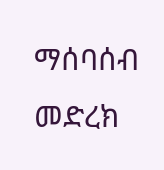ማሰባሰብ መድረክ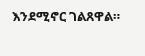እንደሚኖር ገልጸዋል።